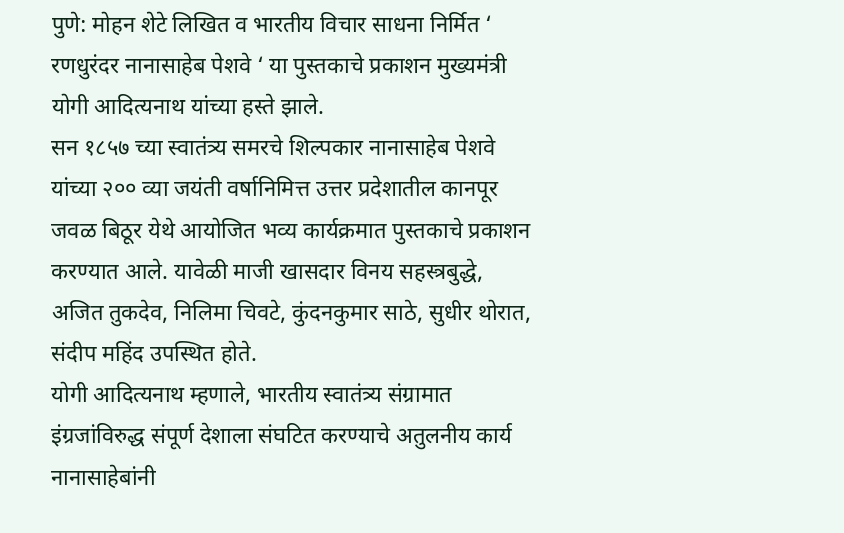पुणे: मोहन शेटे लिखित व भारतीय विचार साधना निर्मित ‘ रणधुरंदर नानासाहेब पेशवे ‘ या पुस्तकाचे प्रकाशन मुख्यमंत्री योगी आदित्यनाथ यांच्या हस्ते झाले.
सन १८५७ च्या स्वातंत्र्य समरचे शिल्पकार नानासाहेब पेशवे यांच्या २०० व्या जयंती वर्षानिमित्त उत्तर प्रदेशातील कानपूर जवळ बिठूर येथे आयोजित भव्य कार्यक्रमात पुस्तकाचे प्रकाशन करण्यात आले. यावेळी माजी खासदार विनय सहस्त्रबुद्धे, अजित तुकदेव, निलिमा चिवटे, कुंदनकुमार साठे, सुधीर थोरात, संदीप महिंद उपस्थित होते.
योगी आदित्यनाथ म्हणाले, भारतीय स्वातंत्र्य संग्रामात इंग्रजांविरुद्ध संपूर्ण देशाला संघटित करण्याचे अतुलनीय कार्य नानासाहेबांनी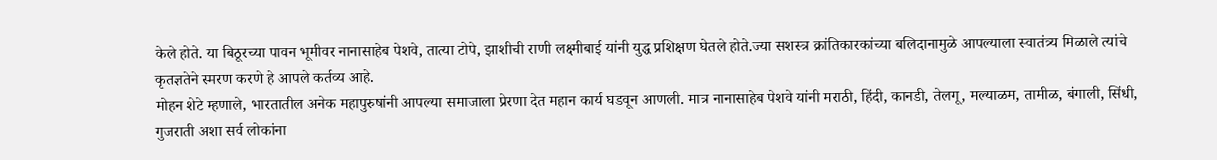केले होते. या बिठूरच्या पावन भूमीवर नानासाहेब पेशवे, तात्या टोपे, झाशीची राणी लक्ष्मीबाई यांनी युद्ध प्रशिक्षण घेतले होते.ज्या सशस्त्र क्रांतिकारकांच्या बलिदानामुळे आपल्याला स्वातंत्र्य मिळाले त्यांचे कृतज्ञतेने स्मरण करणे हे आपले कर्तव्य आहे.
मोहन शेटे म्हणाले, भारतातील अनेक महापुरुषांनी आपल्या समाजाला प्रेरणा देत महान कार्य घडवून आणली. मात्र नानासाहेब पेशवे यांनी मराठी, हिंदी, कानडी, तेलगू, मल्याळम, तामीळ, बंगाली, सिंधी, गुजराती अशा सर्व लोकांना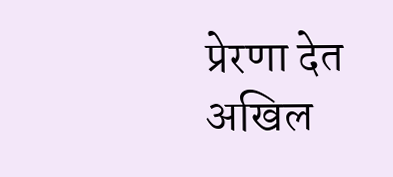प्रेरणा देत अखिल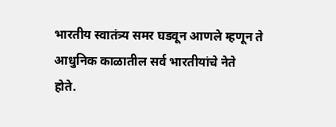भारतीय स्वातंत्र्य समर घडवून आणले म्हणून ते आधुनिक काळातील सर्व भारतीयांचे नेते
होते.